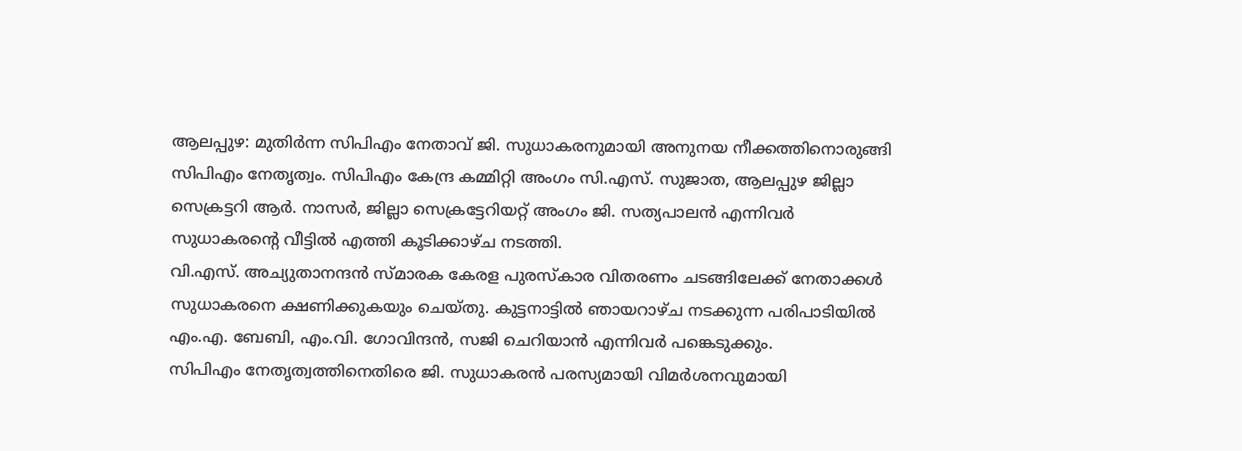ആലപ്പുഴ: മുതിർന്ന സിപിഎം നേതാവ് ജി. സുധാകരനുമായി അനുനയ നീക്കത്തിനൊരുങ്ങി സിപിഎം നേതൃത്വം. സിപിഎം കേന്ദ്ര കമ്മിറ്റി അംഗം സി.എസ്. സുജാത, ആലപ്പുഴ ജില്ലാ സെക്രട്ടറി ആർ. നാസർ, ജില്ലാ സെക്രട്ടേറിയറ്റ് അംഗം ജി. സത്യപാലൻ എന്നിവർ സുധാകരന്റെ വീട്ടിൽ എത്തി കൂടിക്കാഴ്ച നടത്തി.
വി.എസ്. അച്യുതാനന്ദൻ സ്മാരക കേരള പുരസ്കാര വിതരണം ചടങ്ങിലേക്ക് നേതാക്കൾ സുധാകരനെ ക്ഷണിക്കുകയും ചെയ്തു. കുട്ടനാട്ടിൽ ഞായറാഴ്ച നടക്കുന്ന പരിപാടിയിൽ എം.എ. ബേബി, എം.വി. ഗോവിന്ദൻ, സജി ചെറിയാൻ എന്നിവർ പങ്കെടുക്കും.
സിപിഎം നേതൃത്വത്തിനെതിരെ ജി. സുധാകരൻ പരസ്യമായി വിമർശനവുമായി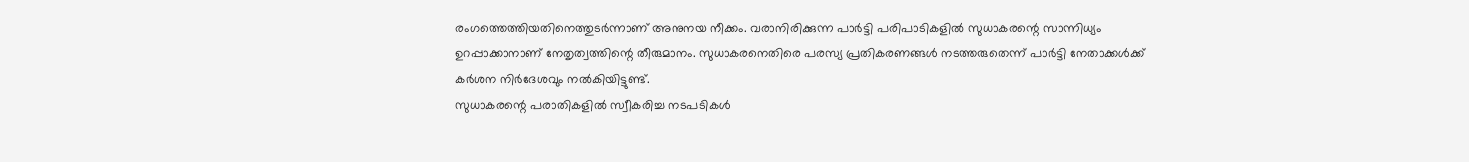രംഗത്തെത്തിയതിനെത്തുടർന്നാണ് അനുനയ നീക്കം. വരാനിരിക്കുന്ന പാർട്ടി പരിപാടികളിൽ സുധാകരന്റെ സാന്നിധ്യം ഉറപ്പാക്കാനാണ് നേതൃത്വത്തിന്റെ തീരുമാനം. സുധാകരനെതിരെ പരസ്യ പ്രതികരണങ്ങൾ നടത്തരുതെന്ന് പാർട്ടി നേതാക്കൾക്ക് കർശന നിർദേശവും നൽകിയിട്ടുണ്ട്.
സുധാകരന്റെ പരാതികളിൽ സ്വീകരിച്ച നടപടികൾ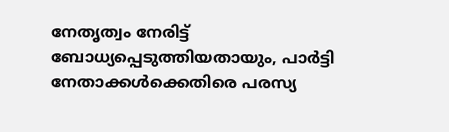നേതൃത്വം നേരിട്ട് ബോധ്യപ്പെടുത്തിയതായും, പാർട്ടി നേതാക്കൾക്കെതിരെ പരസ്യ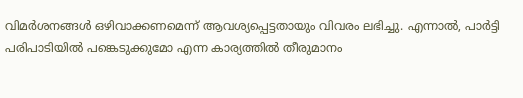വിമർശനങ്ങൾ ഒഴിവാക്കണമെന്ന് ആവശ്യപ്പെട്ടതായും വിവരം ലഭിച്ചു. എന്നാൽ, പാർട്ടി പരിപാടിയിൽ പങ്കെടുക്കുമോ എന്ന കാര്യത്തിൽ തീരുമാനം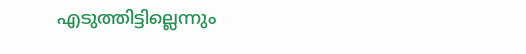എടുത്തിട്ടില്ലെന്നും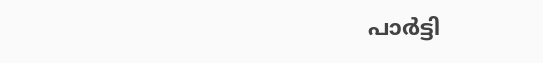പാർട്ടി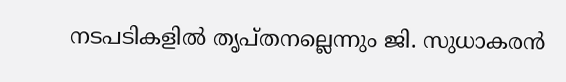നടപടികളിൽ തൃപ്തനല്ലെന്നും ജി. സുധാകരൻ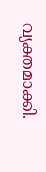വ്യക്തമാക്കി.